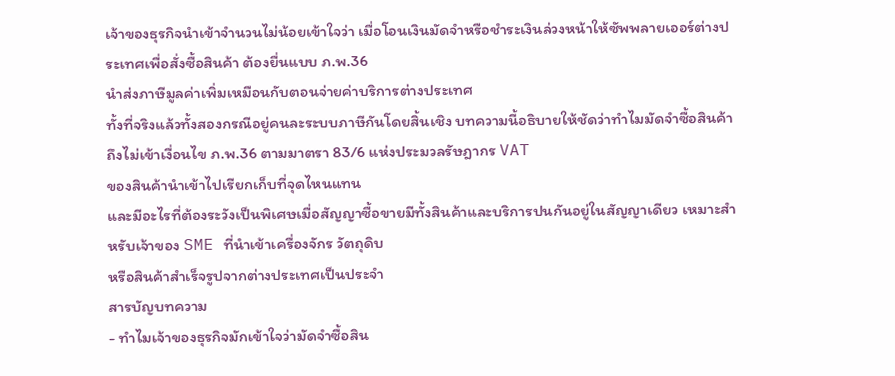เจ้าของธุรกิจนำเข้าจำนวนไม่น้อยเข้าใจว่า เมื่อโอนเงินมัดจำหรือชำระเงินล่วงหน้าให้ซัพพลายเออร์ต่างประเทศเพื่อสั่งซื้อสินค้า ต้องยื่นแบบ ภ.พ.36
นำส่งภาษีมูลค่าเพิ่มเหมือนกับตอนจ่ายค่าบริการต่างประเทศ
ทั้งที่จริงแล้วทั้งสองกรณีอยู่คนละระบบภาษีกันโดยสิ้นเชิง บทความนี้อธิบายให้ชัดว่าทำไมมัดจำซื้อสินค้าถึงไม่เข้าเงื่อนไข ภ.พ.36 ตามมาตรา 83/6 แห่งประมวลรัษฎากร VAT
ของสินค้านำเข้าไปเรียกเก็บที่จุดไหนแทน
และมีอะไรที่ต้องระวังเป็นพิเศษเมื่อสัญญาซื้อขายมีทั้งสินค้าและบริการปนกันอยู่ในสัญญาเดียว เหมาะสำหรับเจ้าของ SME ที่นำเข้าเครื่องจักร วัตถุดิบ
หรือสินค้าสำเร็จรูปจากต่างประเทศเป็นประจำ
สารบัญบทความ
- ทำไมเจ้าของธุรกิจมักเข้าใจว่ามัดจำซื้อสิน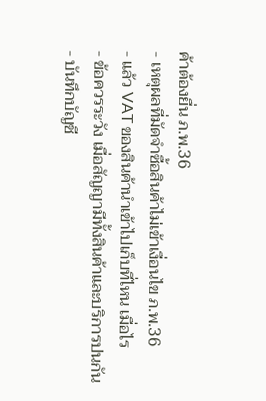ค้าต้องยื่น ภ.พ.36
- เหตุผลที่มัดจำซื้อสินค้าไม่เข้าเงื่อนไข ภ.พ.36
- แล้ว VAT ของสินค้านำเข้าไปเก็บที่ไหน เมื่อไร
- ข้อควรระวัง เมื่อสัญญามีทั้งสินค้าและบริการปนกัน
- บันทึกบัญชี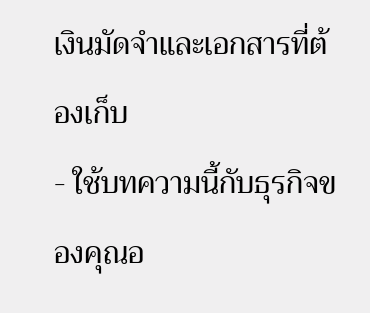เงินมัดจำและเอกสารที่ต้องเก็บ
- ใช้บทความนี้กับธุรกิจของคุณอ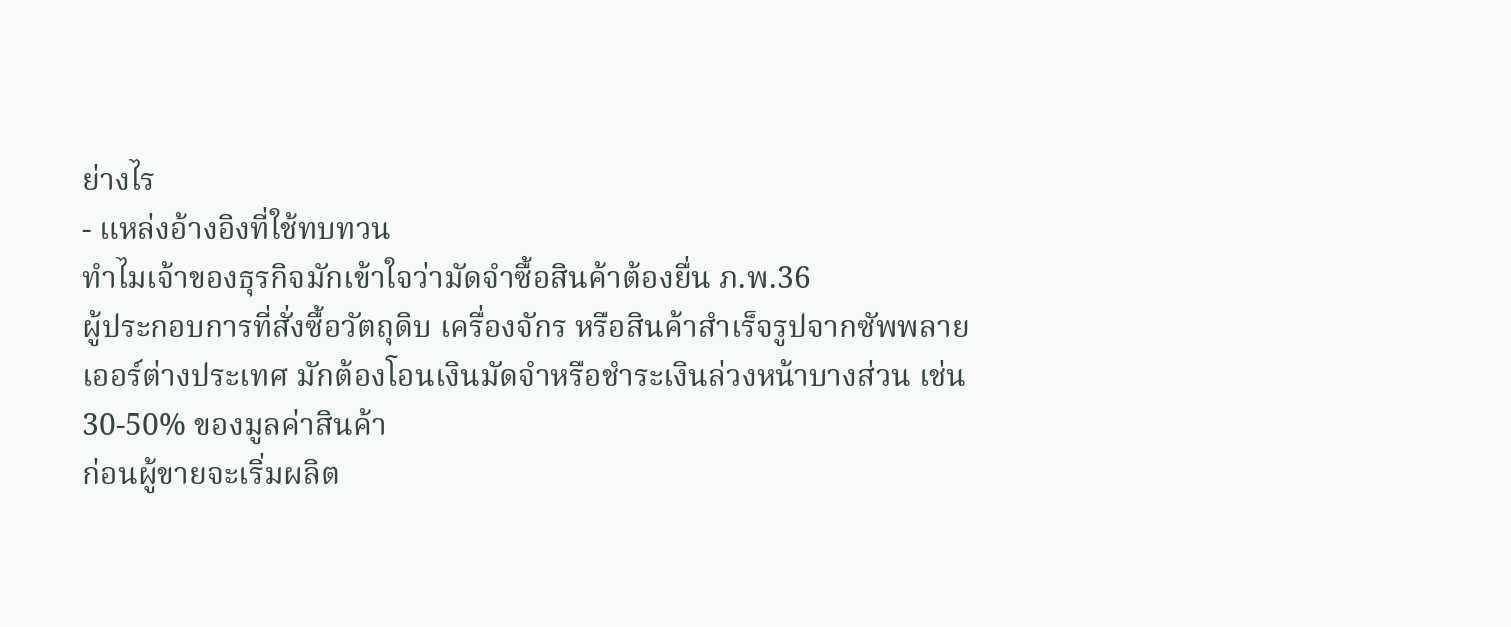ย่างไร
- แหล่งอ้างอิงที่ใช้ทบทวน
ทำไมเจ้าของธุรกิจมักเข้าใจว่ามัดจำซื้อสินค้าต้องยื่น ภ.พ.36
ผู้ประกอบการที่สั่งซื้อวัตถุดิบ เครื่องจักร หรือสินค้าสำเร็จรูปจากซัพพลายเออร์ต่างประเทศ มักต้องโอนเงินมัดจำหรือชำระเงินล่วงหน้าบางส่วน เช่น 30-50% ของมูลค่าสินค้า
ก่อนผู้ขายจะเริ่มผลิต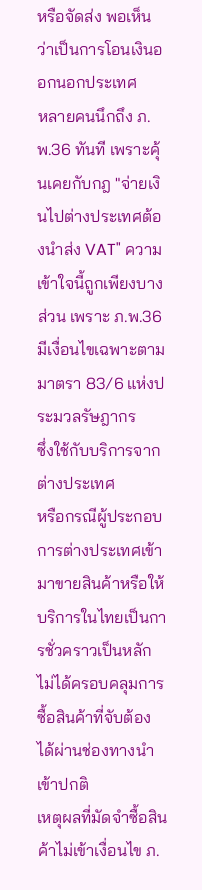หรือจัดส่ง พอเห็นว่าเป็นการโอนเงินออกนอกประเทศ
หลายคนนึกถึง ภ.พ.36 ทันที เพราะคุ้นเคยกับกฎ "จ่ายเงินไปต่างประเทศต้องนำส่ง VAT" ความเข้าใจนี้ถูกเพียงบางส่วน เพราะ ภ.พ.36 มีเงื่อนไขเฉพาะตามมาตรา 83/6 แห่งประมวลรัษฎากร
ซึ่งใช้กับบริการจากต่างประเทศ
หรือกรณีผู้ประกอบการต่างประเทศเข้ามาขายสินค้าหรือให้บริการในไทยเป็นการชั่วคราวเป็นหลัก ไม่ได้ครอบคลุมการซื้อสินค้าที่จับต้องได้ผ่านช่องทางนำเข้าปกติ
เหตุผลที่มัดจำซื้อสินค้าไม่เข้าเงื่อนไข ภ.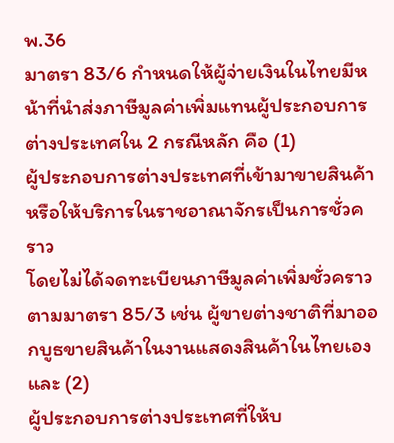พ.36
มาตรา 83/6 กำหนดให้ผู้จ่ายเงินในไทยมีหน้าที่นำส่งภาษีมูลค่าเพิ่มแทนผู้ประกอบการต่างประเทศใน 2 กรณีหลัก คือ (1)
ผู้ประกอบการต่างประเทศที่เข้ามาขายสินค้าหรือให้บริการในราชอาณาจักรเป็นการชั่วคราว
โดยไม่ได้จดทะเบียนภาษีมูลค่าเพิ่มชั่วคราวตามมาตรา 85/3 เช่น ผู้ขายต่างชาติที่มาออกบูธขายสินค้าในงานแสดงสินค้าในไทยเอง และ (2)
ผู้ประกอบการต่างประเทศที่ให้บ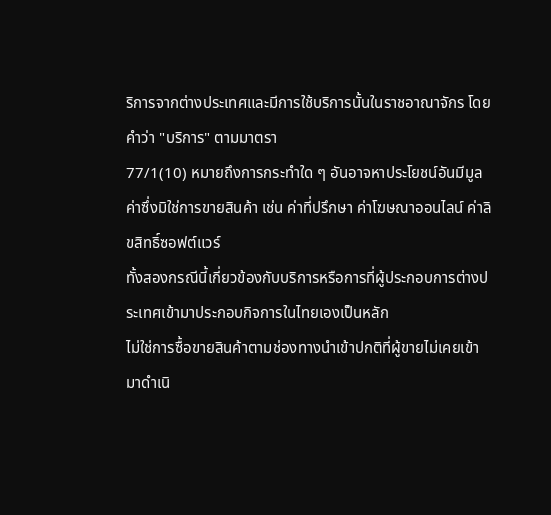ริการจากต่างประเทศและมีการใช้บริการนั้นในราชอาณาจักร โดยคำว่า "บริการ" ตามมาตรา
77/1(10) หมายถึงการกระทำใด ๆ อันอาจหาประโยชน์อันมีมูลค่าซึ่งมิใช่การขายสินค้า เช่น ค่าที่ปรึกษา ค่าโฆษณาออนไลน์ ค่าลิขสิทธิ์ซอฟต์แวร์
ทั้งสองกรณีนี้เกี่ยวข้องกับบริการหรือการที่ผู้ประกอบการต่างประเทศเข้ามาประกอบกิจการในไทยเองเป็นหลัก
ไม่ใช่การซื้อขายสินค้าตามช่องทางนำเข้าปกติที่ผู้ขายไม่เคยเข้ามาดำเนิ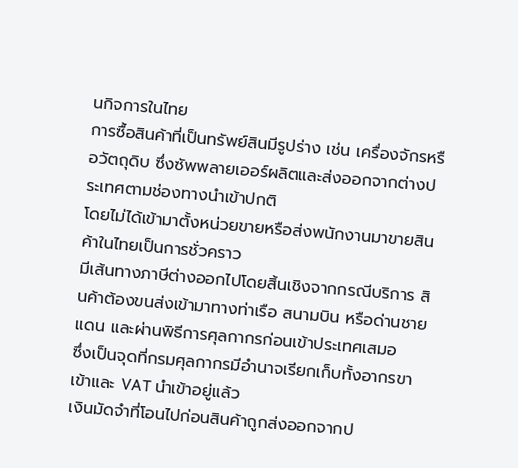นกิจการในไทย
การซื้อสินค้าที่เป็นทรัพย์สินมีรูปร่าง เช่น เครื่องจักรหรือวัตถุดิบ ซึ่งซัพพลายเออร์ผลิตและส่งออกจากต่างประเทศตามช่องทางนำเข้าปกติ
โดยไม่ได้เข้ามาตั้งหน่วยขายหรือส่งพนักงานมาขายสินค้าในไทยเป็นการชั่วคราว
มีเส้นทางภาษีต่างออกไปโดยสิ้นเชิงจากกรณีบริการ สินค้าต้องขนส่งเข้ามาทางท่าเรือ สนามบิน หรือด่านชายแดน และผ่านพิธีการศุลกากรก่อนเข้าประเทศเสมอ
ซึ่งเป็นจุดที่กรมศุลกากรมีอำนาจเรียกเก็บทั้งอากรขาเข้าและ VAT นำเข้าอยู่แล้ว
เงินมัดจำที่โอนไปก่อนสินค้าถูกส่งออกจากป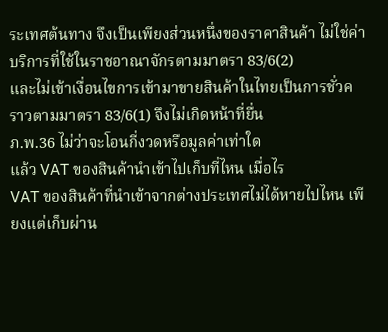ระเทศต้นทาง จึงเป็นเพียงส่วนหนึ่งของราคาสินค้า ไม่ใช่ค่าบริการที่ใช้ในราชอาณาจักรตามมาตรา 83/6(2)
และไม่เข้าเงื่อนไขการเข้ามาขายสินค้าในไทยเป็นการชั่วคราวตามมาตรา 83/6(1) จึงไม่เกิดหน้าที่ยื่น
ภ.พ.36 ไม่ว่าจะโอนกี่งวดหรือมูลค่าเท่าใด
แล้ว VAT ของสินค้านำเข้าไปเก็บที่ไหน เมื่อไร
VAT ของสินค้าที่นำเข้าจากต่างประเทศไม่ได้หายไปไหน เพียงแต่เก็บผ่าน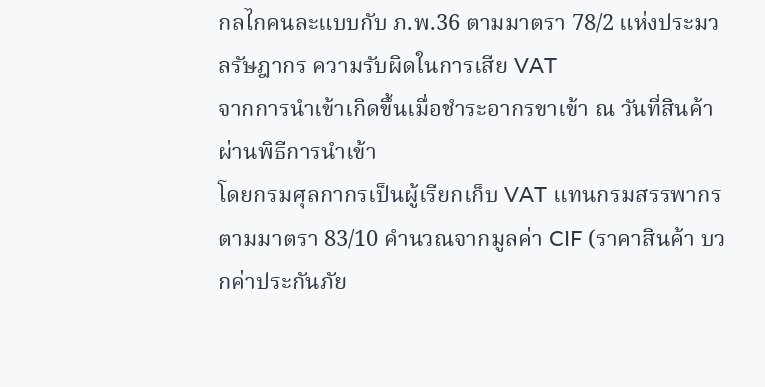กลไกคนละแบบกับ ภ.พ.36 ตามมาตรา 78/2 แห่งประมวลรัษฎากร ความรับผิดในการเสีย VAT
จากการนำเข้าเกิดขึ้นเมื่อชำระอากรขาเข้า ณ วันที่สินค้าผ่านพิธีการนำเข้า
โดยกรมศุลกากรเป็นผู้เรียกเก็บ VAT แทนกรมสรรพากรตามมาตรา 83/10 คำนวณจากมูลค่า CIF (ราคาสินค้า บวกค่าประกันภัย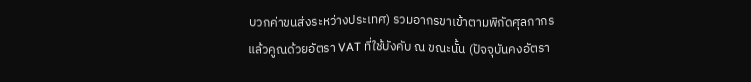บวกค่าขนส่งระหว่างประเทศ) รวมอากรขาเข้าตามพิกัดศุลกากร
แล้วคูณด้วยอัตรา VAT ที่ใช้บังคับ ณ ขณะนั้น (ปัจจุบันคงอัตรา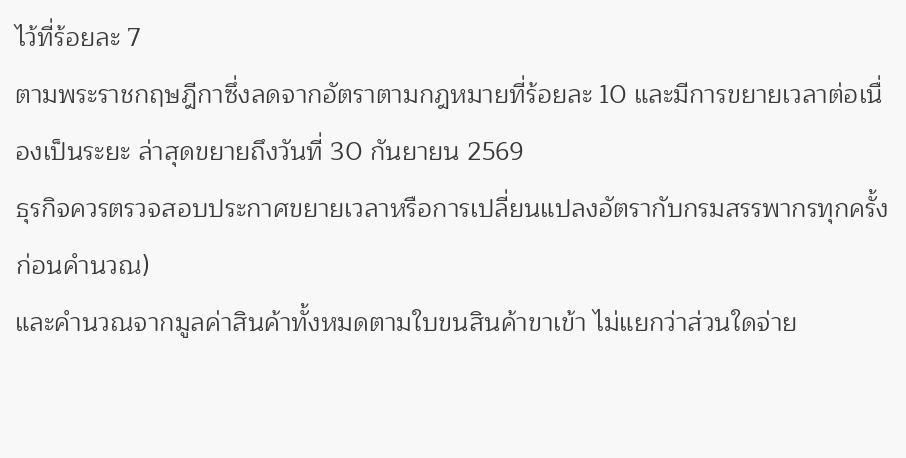ไว้ที่ร้อยละ 7
ตามพระราชกฤษฎีกาซึ่งลดจากอัตราตามกฎหมายที่ร้อยละ 10 และมีการขยายเวลาต่อเนื่องเป็นระยะ ล่าสุดขยายถึงวันที่ 30 กันยายน 2569
ธุรกิจควรตรวจสอบประกาศขยายเวลาหรือการเปลี่ยนแปลงอัตรากับกรมสรรพากรทุกครั้งก่อนคำนวณ)
และคำนวณจากมูลค่าสินค้าทั้งหมดตามใบขนสินค้าขาเข้า ไม่แยกว่าส่วนใดจ่าย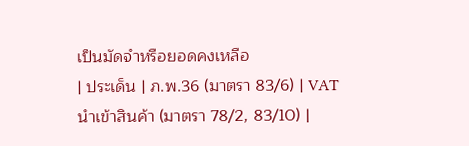เป็นมัดจำหรือยอดคงเหลือ
| ประเด็น | ภ.พ.36 (มาตรา 83/6) | VAT นำเข้าสินค้า (มาตรา 78/2, 83/10) |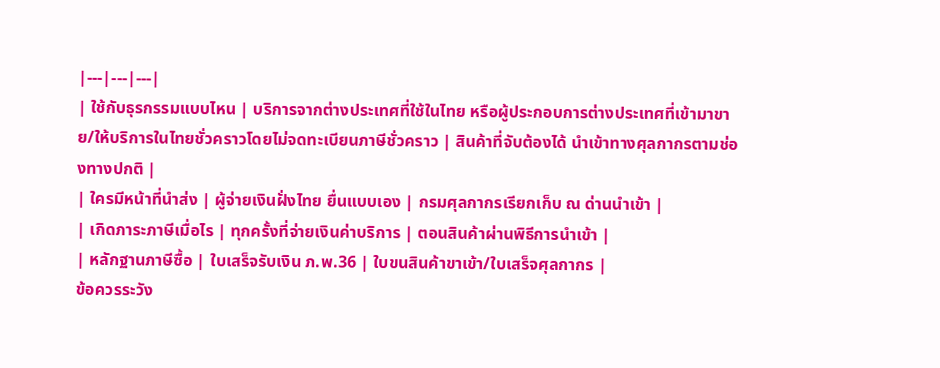|---|---|---|
| ใช้กับธุรกรรมแบบไหน | บริการจากต่างประเทศที่ใช้ในไทย หรือผู้ประกอบการต่างประเทศที่เข้ามาขาย/ให้บริการในไทยชั่วคราวโดยไม่จดทะเบียนภาษีชั่วคราว | สินค้าที่จับต้องได้ นำเข้าทางศุลกากรตามช่องทางปกติ |
| ใครมีหน้าที่นำส่ง | ผู้จ่ายเงินฝั่งไทย ยื่นแบบเอง | กรมศุลกากรเรียกเก็บ ณ ด่านนำเข้า |
| เกิดภาระภาษีเมื่อไร | ทุกครั้งที่จ่ายเงินค่าบริการ | ตอนสินค้าผ่านพิธีการนำเข้า |
| หลักฐานภาษีซื้อ | ใบเสร็จรับเงิน ภ.พ.36 | ใบขนสินค้าขาเข้า/ใบเสร็จศุลกากร |
ข้อควรระวัง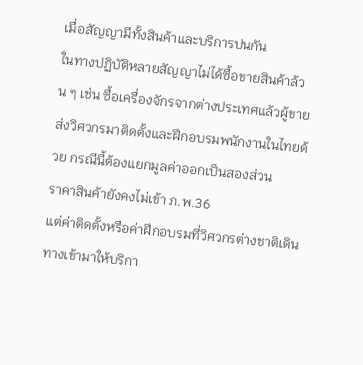เมื่อสัญญามีทั้งสินค้าและบริการปนกัน
ในทางปฏิบัติหลายสัญญาไม่ได้ซื้อขายสินค้าล้วน ๆ เช่น ซื้อเครื่องจักรจากต่างประเทศแล้วผู้ขายส่งวิศวกรมาติดตั้งและฝึกอบรมพนักงานในไทยด้วย กรณีนี้ต้องแยกมูลค่าออกเป็นสองส่วน
ราคาสินค้ายังคงไม่เข้า ภ.พ.36
แต่ค่าติดตั้งหรือค่าฝึกอบรมที่วิศวกรต่างชาติเดินทางเข้ามาให้บริกา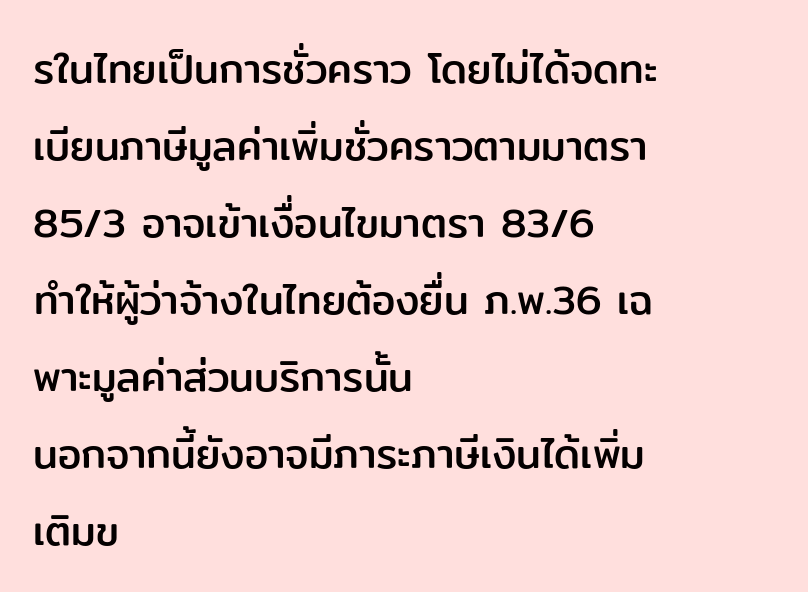รในไทยเป็นการชั่วคราว โดยไม่ได้จดทะเบียนภาษีมูลค่าเพิ่มชั่วคราวตามมาตรา 85/3 อาจเข้าเงื่อนไขมาตรา 83/6
ทำให้ผู้ว่าจ้างในไทยต้องยื่น ภ.พ.36 เฉพาะมูลค่าส่วนบริการนั้น
นอกจากนี้ยังอาจมีภาระภาษีเงินได้เพิ่มเติมข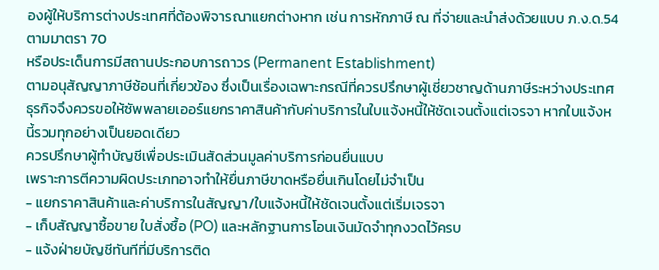องผู้ให้บริการต่างประเทศที่ต้องพิจารณาแยกต่างหาก เช่น การหักภาษี ณ ที่จ่ายและนำส่งด้วยแบบ ภ.ง.ด.54 ตามมาตรา 70
หรือประเด็นการมีสถานประกอบการถาวร (Permanent Establishment)
ตามอนุสัญญาภาษีซ้อนที่เกี่ยวข้อง ซึ่งเป็นเรื่องเฉพาะกรณีที่ควรปรึกษาผู้เชี่ยวชาญด้านภาษีระหว่างประเทศ
ธุรกิจจึงควรขอให้ซัพพลายเออร์แยกราคาสินค้ากับค่าบริการในใบแจ้งหนี้ให้ชัดเจนตั้งแต่เจรจา หากใบแจ้งหนี้รวมทุกอย่างเป็นยอดเดียว
ควรปรึกษาผู้ทำบัญชีเพื่อประเมินสัดส่วนมูลค่าบริการก่อนยื่นแบบ
เพราะการตีความผิดประเภทอาจทำให้ยื่นภาษีขาดหรือยื่นเกินโดยไม่จำเป็น
- แยกราคาสินค้าและค่าบริการในสัญญา/ใบแจ้งหนี้ให้ชัดเจนตั้งแต่เริ่มเจรจา
- เก็บสัญญาซื้อขาย ใบสั่งซื้อ (PO) และหลักฐานการโอนเงินมัดจำทุกงวดไว้ครบ
- แจ้งฝ่ายบัญชีทันทีที่มีบริการติด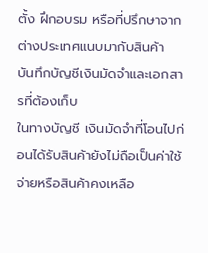ตั้ง ฝึกอบรม หรือที่ปรึกษาจากต่างประเทศแนบมากับสินค้า
บันทึกบัญชีเงินมัดจำและเอกสารที่ต้องเก็บ
ในทางบัญชี เงินมัดจำที่โอนไปก่อนได้รับสินค้ายังไม่ถือเป็นค่าใช้จ่ายหรือสินค้าคงเหลือ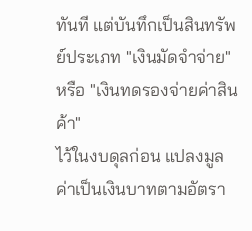ทันที แต่บันทึกเป็นสินทรัพย์ประเภท "เงินมัดจำจ่าย" หรือ "เงินทดรองจ่ายค่าสินค้า"
ไว้ในงบดุลก่อน แปลงมูลค่าเป็นเงินบาทตามอัตรา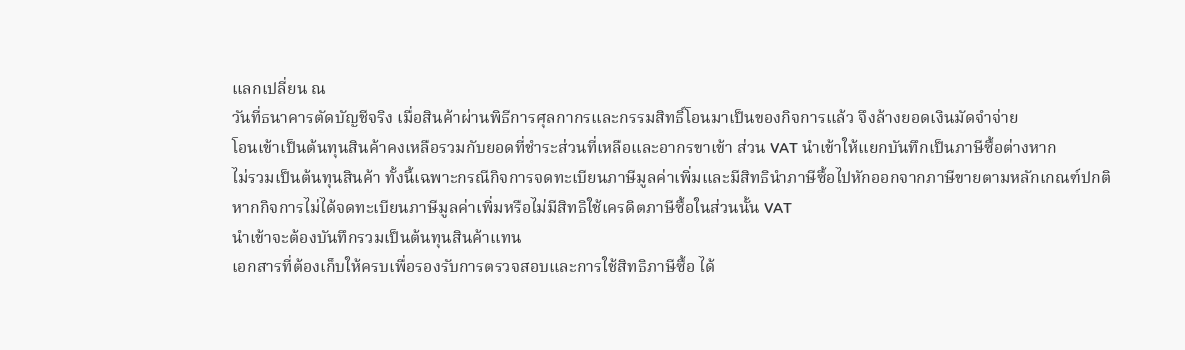แลกเปลี่ยน ณ
วันที่ธนาคารตัดบัญชีจริง เมื่อสินค้าผ่านพิธีการศุลกากรและกรรมสิทธิ์โอนมาเป็นของกิจการแล้ว จึงล้างยอดเงินมัดจำจ่าย
โอนเข้าเป็นต้นทุนสินค้าคงเหลือรวมกับยอดที่ชำระส่วนที่เหลือและอากรขาเข้า ส่วน VAT นำเข้าให้แยกบันทึกเป็นภาษีซื้อต่างหาก
ไม่รวมเป็นต้นทุนสินค้า ทั้งนี้เฉพาะกรณีกิจการจดทะเบียนภาษีมูลค่าเพิ่มและมีสิทธินำภาษีซื้อไปหักออกจากภาษีขายตามหลักเกณฑ์ปกติ
หากกิจการไม่ได้จดทะเบียนภาษีมูลค่าเพิ่มหรือไม่มีสิทธิใช้เครดิตภาษีซื้อในส่วนนั้น VAT
นำเข้าจะต้องบันทึกรวมเป็นต้นทุนสินค้าแทน
เอกสารที่ต้องเก็บให้ครบเพื่อรองรับการตรวจสอบและการใช้สิทธิภาษีซื้อ ได้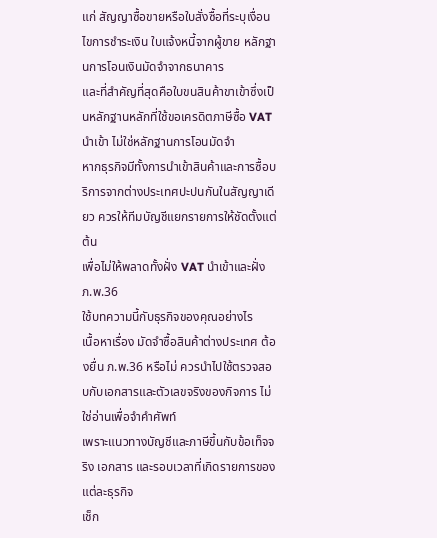แก่ สัญญาซื้อขายหรือใบสั่งซื้อที่ระบุเงื่อนไขการชำระเงิน ใบแจ้งหนี้จากผู้ขาย หลักฐานการโอนเงินมัดจำจากธนาคาร
และที่สำคัญที่สุดคือใบขนสินค้าขาเข้าซึ่งเป็นหลักฐานหลักที่ใช้ขอเครดิตภาษีซื้อ VAT นำเข้า ไม่ใช่หลักฐานการโอนมัดจำ
หากธุรกิจมีทั้งการนำเข้าสินค้าและการซื้อบริการจากต่างประเทศปะปนกันในสัญญาเดียว ควรให้ทีมบัญชีแยกรายการให้ชัดตั้งแต่ต้น
เพื่อไม่ให้พลาดทั้งฝั่ง VAT นำเข้าและฝั่ง ภ.พ.36
ใช้บทความนี้กับธุรกิจของคุณอย่างไร
เนื้อหาเรื่อง มัดจำซื้อสินค้าต่างประเทศ ต้องยื่น ภ.พ.36 หรือไม่ ควรนำไปใช้ตรวจสอบกับเอกสารและตัวเลขจริงของกิจการ ไม่ใช่อ่านเพื่อจำคำศัพท์
เพราะแนวทางบัญชีและภาษีขึ้นกับข้อเท็จจริง เอกสาร และรอบเวลาที่เกิดรายการของแต่ละธุรกิจ
เช็ก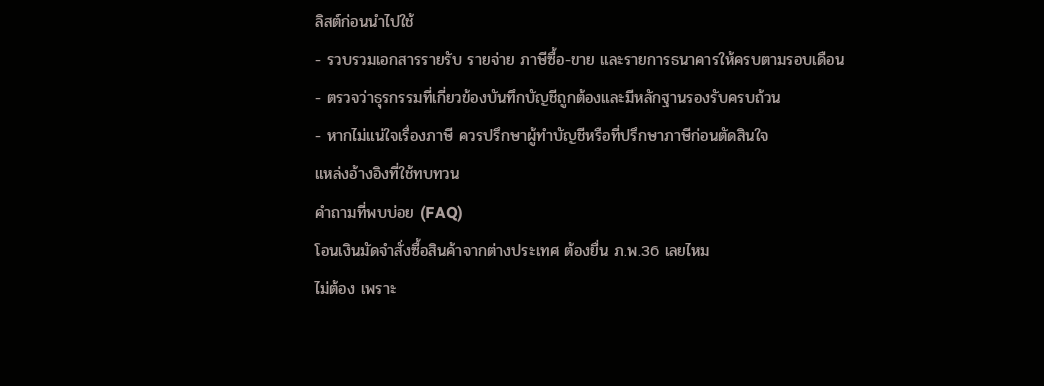ลิสต์ก่อนนำไปใช้
- รวบรวมเอกสารรายรับ รายจ่าย ภาษีซื้อ-ขาย และรายการธนาคารให้ครบตามรอบเดือน
- ตรวจว่าธุรกรรมที่เกี่ยวข้องบันทึกบัญชีถูกต้องและมีหลักฐานรองรับครบถ้วน
- หากไม่แน่ใจเรื่องภาษี ควรปรึกษาผู้ทำบัญชีหรือที่ปรึกษาภาษีก่อนตัดสินใจ
แหล่งอ้างอิงที่ใช้ทบทวน
คำถามที่พบบ่อย (FAQ)
โอนเงินมัดจำสั่งซื้อสินค้าจากต่างประเทศ ต้องยื่น ภ.พ.36 เลยไหม
ไม่ต้อง เพราะ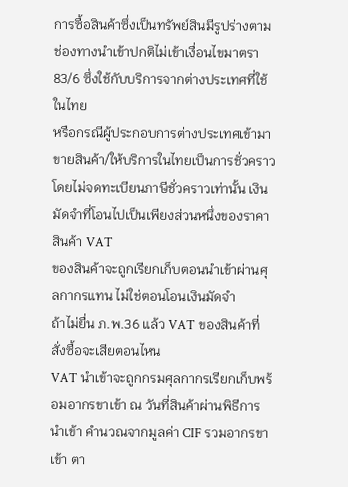การซื้อสินค้าซึ่งเป็นทรัพย์สินมีรูปร่างตามช่องทางนำเข้าปกติไม่เข้าเงื่อนไขมาตรา 83/6 ซึ่งใช้กับบริการจากต่างประเทศที่ใช้ในไทย
หรือกรณีผู้ประกอบการต่างประเทศเข้ามาขายสินค้า/ให้บริการในไทยเป็นการชั่วคราวโดยไม่จดทะเบียนภาษีชั่วคราวเท่านั้น เงินมัดจำที่โอนไปเป็นเพียงส่วนหนึ่งของราคาสินค้า VAT
ของสินค้าจะถูกเรียกเก็บตอนนำเข้าผ่านศุลกากรแทน ไม่ใช่ตอนโอนเงินมัดจำ
ถ้าไม่ยื่น ภ.พ.36 แล้ว VAT ของสินค้าที่สั่งซื้อจะเสียตอนไหน
VAT นำเข้าจะถูกกรมศุลกากรเรียกเก็บพร้อมอากรขาเข้า ณ วันที่สินค้าผ่านพิธีการนำเข้า คำนวณจากมูลค่า CIF รวมอากรขาเข้า ตา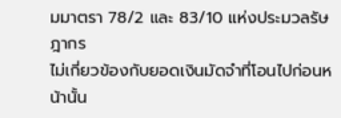มมาตรา 78/2 และ 83/10 แห่งประมวลรัษฎากร
ไม่เกี่ยวข้องกับยอดเงินมัดจำที่โอนไปก่อนหน้านั้น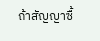ถ้าสัญญาซื้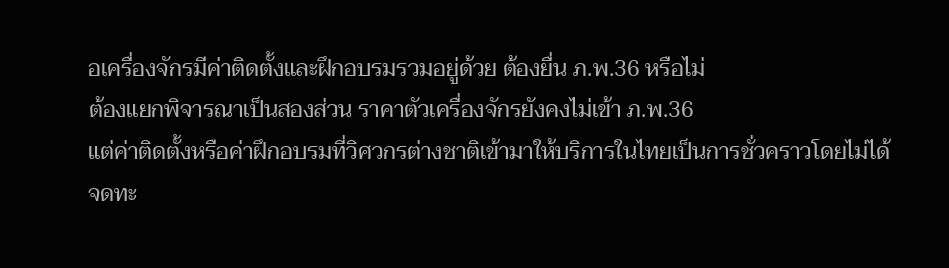อเครื่องจักรมีค่าติดตั้งและฝึกอบรมรวมอยู่ด้วย ต้องยื่น ภ.พ.36 หรือไม่
ต้องแยกพิจารณาเป็นสองส่วน ราคาตัวเครื่องจักรยังคงไม่เข้า ภ.พ.36
แต่ค่าติดตั้งหรือค่าฝึกอบรมที่วิศวกรต่างชาติเข้ามาให้บริการในไทยเป็นการชั่วคราวโดยไม่ได้จดทะ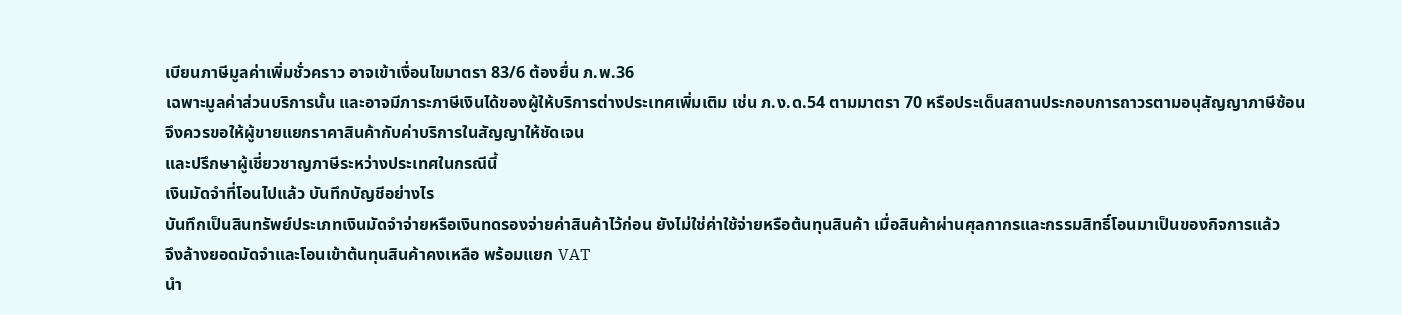เบียนภาษีมูลค่าเพิ่มชั่วคราว อาจเข้าเงื่อนไขมาตรา 83/6 ต้องยื่น ภ.พ.36
เฉพาะมูลค่าส่วนบริการนั้น และอาจมีภาระภาษีเงินได้ของผู้ให้บริการต่างประเทศเพิ่มเติม เช่น ภ.ง.ด.54 ตามมาตรา 70 หรือประเด็นสถานประกอบการถาวรตามอนุสัญญาภาษีซ้อน
จึงควรขอให้ผู้ขายแยกราคาสินค้ากับค่าบริการในสัญญาให้ชัดเจน
และปรึกษาผู้เชี่ยวชาญภาษีระหว่างประเทศในกรณีนี้
เงินมัดจำที่โอนไปแล้ว บันทึกบัญชีอย่างไร
บันทึกเป็นสินทรัพย์ประเภทเงินมัดจำจ่ายหรือเงินทดรองจ่ายค่าสินค้าไว้ก่อน ยังไม่ใช่ค่าใช้จ่ายหรือต้นทุนสินค้า เมื่อสินค้าผ่านศุลกากรและกรรมสิทธิ์โอนมาเป็นของกิจการแล้ว
จึงล้างยอดมัดจำและโอนเข้าต้นทุนสินค้าคงเหลือ พร้อมแยก VAT
นำ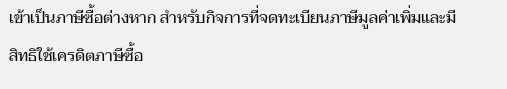เข้าเป็นภาษีซื้อต่างหาก สำหรับกิจการที่จดทะเบียนภาษีมูลค่าเพิ่มและมีสิทธิใช้เครดิตภาษีซื้อ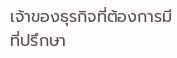เจ้าของธุรกิจที่ต้องการมีที่ปรึกษา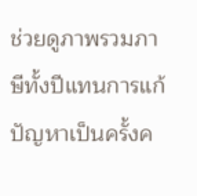ช่วยดูภาพรวมภาษีทั้งปีแทนการแก้ปัญหาเป็นครั้งค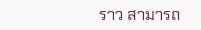ราว สามารถ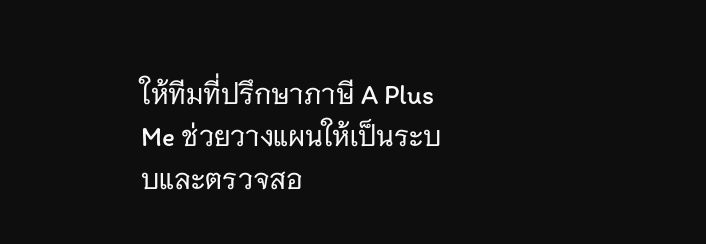ให้ทีมที่ปรึกษาภาษี A Plus Me ช่วยวางแผนให้เป็นระบบและตรวจสอ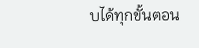บได้ทุกขั้นตอน